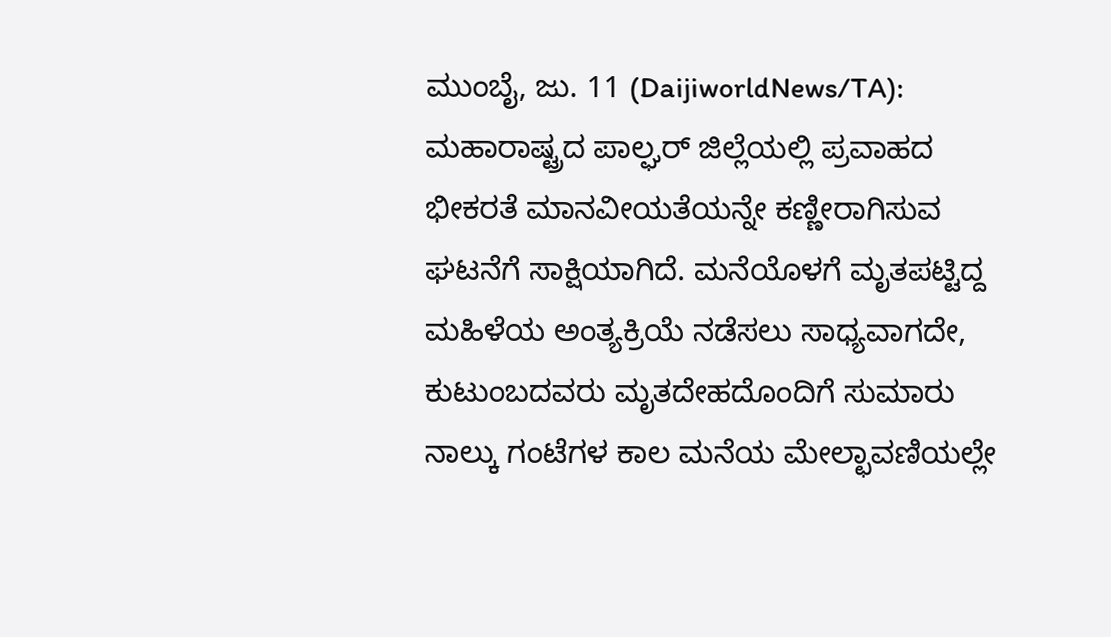ಮುಂಬೈ, ಜು. 11 (DaijiworldNews/TA): ಮಹಾರಾಷ್ಟ್ರದ ಪಾಲ್ಘರ್ ಜಿಲ್ಲೆಯಲ್ಲಿ ಪ್ರವಾಹದ ಭೀಕರತೆ ಮಾನವೀಯತೆಯನ್ನೇ ಕಣ್ಣೀರಾಗಿಸುವ ಘಟನೆಗೆ ಸಾಕ್ಷಿಯಾಗಿದೆ. ಮನೆಯೊಳಗೆ ಮೃತಪಟ್ಟಿದ್ದ ಮಹಿಳೆಯ ಅಂತ್ಯಕ್ರಿಯೆ ನಡೆಸಲು ಸಾಧ್ಯವಾಗದೇ, ಕುಟುಂಬದವರು ಮೃತದೇಹದೊಂದಿಗೆ ಸುಮಾರು ನಾಲ್ಕು ಗಂಟೆಗಳ ಕಾಲ ಮನೆಯ ಮೇಲ್ಛಾವಣಿಯಲ್ಲೇ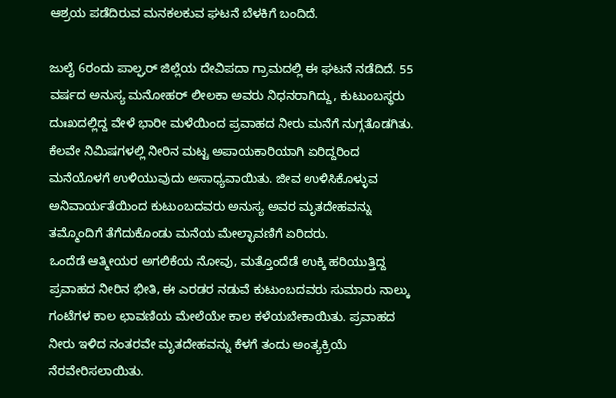ಆಶ್ರಯ ಪಡೆದಿರುವ ಮನಕಲಕುವ ಘಟನೆ ಬೆಳಕಿಗೆ ಬಂದಿದೆ.

ಜುಲೈ 6ರಂದು ಪಾಲ್ಘರ್ ಜಿಲ್ಲೆಯ ದೇವಿಪದಾ ಗ್ರಾಮದಲ್ಲಿ ಈ ಘಟನೆ ನಡೆದಿದೆ. 55 ವರ್ಷದ ಅನುಸ್ಯ ಮನೋಹರ್ ಲೀಲಕಾ ಅವರು ನಿಧನರಾಗಿದ್ದು, ಕುಟುಂಬಸ್ಥರು ದುಃಖದಲ್ಲಿದ್ದ ವೇಳೆ ಭಾರೀ ಮಳೆಯಿಂದ ಪ್ರವಾಹದ ನೀರು ಮನೆಗೆ ನುಗ್ಗತೊಡಗಿತು. ಕೆಲವೇ ನಿಮಿಷಗಳಲ್ಲಿ ನೀರಿನ ಮಟ್ಟ ಅಪಾಯಕಾರಿಯಾಗಿ ಏರಿದ್ದರಿಂದ ಮನೆಯೊಳಗೆ ಉಳಿಯುವುದು ಅಸಾಧ್ಯವಾಯಿತು. ಜೀವ ಉಳಿಸಿಕೊಳ್ಳುವ ಅನಿವಾರ್ಯತೆಯಿಂದ ಕುಟುಂಬದವರು ಅನುಸ್ಯ ಅವರ ಮೃತದೇಹವನ್ನು ತಮ್ಮೊಂದಿಗೆ ತೆಗೆದುಕೊಂಡು ಮನೆಯ ಮೇಲ್ಛಾವಣಿಗೆ ಏರಿದರು.
ಒಂದೆಡೆ ಆತ್ಮೀಯರ ಅಗಲಿಕೆಯ ನೋವು, ಮತ್ತೊಂದೆಡೆ ಉಕ್ಕಿ ಹರಿಯುತ್ತಿದ್ದ ಪ್ರವಾಹದ ನೀರಿನ ಭೀತಿ, ಈ ಎರಡರ ನಡುವೆ ಕುಟುಂಬದವರು ಸುಮಾರು ನಾಲ್ಕು ಗಂಟೆಗಳ ಕಾಲ ಛಾವಣಿಯ ಮೇಲೆಯೇ ಕಾಲ ಕಳೆಯಬೇಕಾಯಿತು. ಪ್ರವಾಹದ ನೀರು ಇಳಿದ ನಂತರವೇ ಮೃತದೇಹವನ್ನು ಕೆಳಗೆ ತಂದು ಅಂತ್ಯಕ್ರಿಯೆ ನೆರವೇರಿಸಲಾಯಿತು.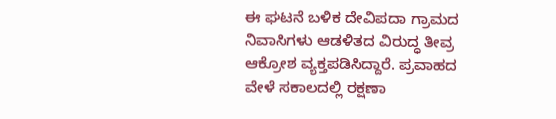ಈ ಘಟನೆ ಬಳಿಕ ದೇವಿಪದಾ ಗ್ರಾಮದ ನಿವಾಸಿಗಳು ಆಡಳಿತದ ವಿರುದ್ಧ ತೀವ್ರ ಆಕ್ರೋಶ ವ್ಯಕ್ತಪಡಿಸಿದ್ದಾರೆ. ಪ್ರವಾಹದ ವೇಳೆ ಸಕಾಲದಲ್ಲಿ ರಕ್ಷಣಾ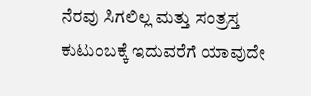ನೆರವು ಸಿಗಲಿಲ್ಲ ಮತ್ತು ಸಂತ್ರಸ್ತ ಕುಟುಂಬಕ್ಕೆ ಇದುವರೆಗೆ ಯಾವುದೇ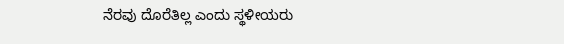ನೆರವು ದೊರೆತಿಲ್ಲ ಎಂದು ಸ್ಥಳೀಯರು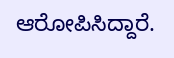ಆರೋಪಿಸಿದ್ದಾರೆ.